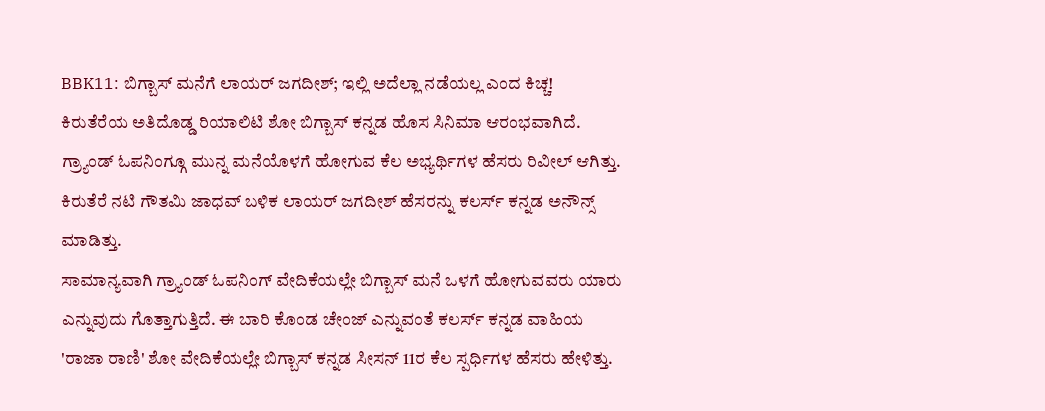BBK11: ಬಿಗ್ಬಾಸ್ ಮನೆಗೆ ಲಾಯರ್ ಜಗದೀಶ್; ಇಲ್ಲಿ ಅದೆಲ್ಲಾ ನಡೆಯಲ್ಲ ಎಂದ ಕಿಚ್ಚ!
ಕಿರುತೆರೆಯ ಅತಿದೊಡ್ಡ ರಿಯಾಲಿಟಿ ಶೋ ಬಿಗ್ಬಾಸ್ ಕನ್ನಡ ಹೊಸ ಸಿನಿಮಾ ಆರಂಭವಾಗಿದೆ. ಗ್ರ್ಯಾಂಡ್ ಓಪನಿಂಗ್ಗೂ ಮುನ್ನ ಮನೆಯೊಳಗೆ ಹೋಗುವ ಕೆಲ ಅಭ್ಯರ್ಥಿಗಳ ಹೆಸರು ರಿವೀಲ್ ಆಗಿತ್ತು. ಕಿರುತೆರೆ ನಟಿ ಗೌತಮಿ ಜಾಧವ್ ಬಳಿಕ ಲಾಯರ್ ಜಗದೀಶ್ ಹೆಸರನ್ನು ಕಲರ್ಸ್ ಕನ್ನಡ ಅನೌನ್ಸ್ ಮಾಡಿತ್ತು.
ಸಾಮಾನ್ಯವಾಗಿ ಗ್ರ್ಯಾಂಡ್ ಓಪನಿಂಗ್ ವೇದಿಕೆಯಲ್ಲೇ ಬಿಗ್ಬಾಸ್ ಮನೆ ಒಳಗೆ ಹೋಗುವವರು ಯಾರು ಎನ್ನುವುದು ಗೊತ್ತಾಗುತ್ತಿದೆ. ಈ ಬಾರಿ ಕೊಂಡ ಚೇಂಜ್ ಎನ್ನುವಂತೆ ಕಲರ್ಸ್ ಕನ್ನಡ ವಾಹಿಯ 'ರಾಜಾ ರಾಣಿ' ಶೋ ವೇದಿಕೆಯಲ್ಲೇ ಬಿಗ್ಬಾಸ್ ಕನ್ನಡ ಸೀಸನ್ 11ರ ಕೆಲ ಸ್ಪರ್ಧಿಗಳ ಹೆಸರು ಹೇಳಿತ್ತು.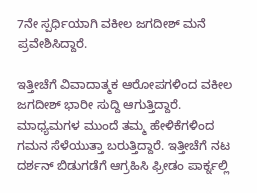7ನೇ ಸ್ಪರ್ಧಿಯಾಗಿ ವಕೀಲ ಜಗದೀಶ್ ಮನೆ ಪ್ರವೇಶಿಸಿದ್ದಾರೆ.

ಇತ್ತೀಚೆಗೆ ವಿವಾದಾತ್ಮಕ ಆರೋಪಗಳಿಂದ ವಕೀಲ ಜಗದೀಶ್ ಭಾರೀ ಸುದ್ದಿ ಆಗುತ್ತಿದ್ದಾರೆ. ಮಾಧ್ಯಮಗಳ ಮುಂದೆ ತಮ್ಮ ಹೇಳಿಕೆಗಳಿಂದ ಗಮನ ಸೆಳೆಯುತ್ತಾ ಬರುತ್ತಿದ್ದಾರೆ. ಇತ್ತೀಚೆಗೆ ನಟ ದರ್ಶನ್ ಬಿಡುಗಡೆಗೆ ಆಗ್ರಹಿಸಿ ಫ್ರೀಡಂ ಪಾರ್ಕ್ನಲ್ಲಿ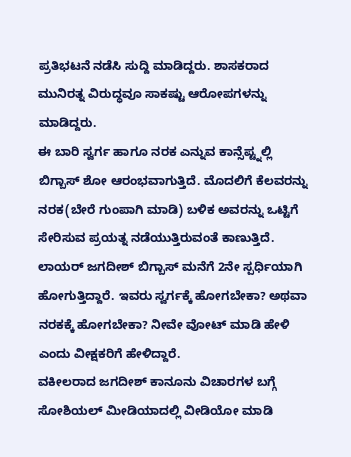ಪ್ರತಿಭಟನೆ ನಡೆಸಿ ಸುದ್ದಿ ಮಾಡಿದ್ದರು. ಶಾಸಕರಾದ ಮುನಿರತ್ನ ವಿರುದ್ಧವೂ ಸಾಕಷ್ಟು ಆರೋಪಗಳನ್ನು ಮಾಡಿದ್ದರು.
ಈ ಬಾರಿ ಸ್ವರ್ಗ ಹಾಗೂ ನರಕ ಎನ್ನುವ ಕಾನ್ಸೆಪ್ಟ್ನಲ್ಲಿ ಬಿಗ್ಬಾಸ್ ಶೋ ಆರಂಭವಾಗುತ್ತಿದೆ. ಮೊದಲಿಗೆ ಕೆಲವರನ್ನು ನರಕ(ಬೇರೆ ಗುಂಪಾಗಿ ಮಾಡಿ) ಬಳಿಕ ಅವರನ್ನು ಒಟ್ಟಿಗೆ ಸೇರಿಸುವ ಪ್ರಯತ್ನ ನಡೆಯುತ್ತಿರುವಂತೆ ಕಾಣುತ್ತಿದೆ. ಲಾಯರ್ ಜಗದೀಶ್ ಬಿಗ್ಬಾಸ್ ಮನೆಗೆ 2ನೇ ಸ್ಪರ್ಧಿಯಾಗಿ ಹೋಗುತ್ತಿದ್ದಾರೆ. ಇವರು ಸ್ವರ್ಗಕ್ಕೆ ಹೋಗಬೇಕಾ? ಅಥವಾ ನರಕಕ್ಕೆ ಹೋಗಬೇಕಾ? ನೀವೇ ವೋಟ್ ಮಾಡಿ ಹೇಳಿ ಎಂದು ವೀಕ್ಷಕರಿಗೆ ಹೇಳಿದ್ದಾರೆ.
ವಕೀಲರಾದ ಜಗದೀಶ್ ಕಾನೂನು ವಿಚಾರಗಳ ಬಗ್ಗೆ ಸೋಶಿಯಲ್ ಮೀಡಿಯಾದಲ್ಲಿ ವೀಡಿಯೋ ಮಾಡಿ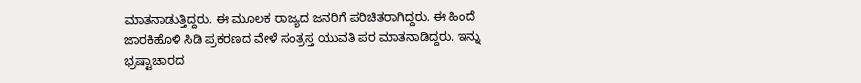ಮಾತನಾಡುತ್ತಿದ್ದರು. ಈ ಮೂಲಕ ರಾಜ್ಯದ ಜನರಿಗೆ ಪರಿಚಿತರಾಗಿದ್ದರು. ಈ ಹಿಂದೆ ಜಾರಕಿಹೊಳಿ ಸಿಡಿ ಪ್ರಕರಣದ ವೇಳೆ ಸಂತ್ರಸ್ತ ಯುವತಿ ಪರ ಮಾತನಾಡಿದ್ದರು. ಇನ್ನು ಭ್ರಷ್ಟಾಚಾರದ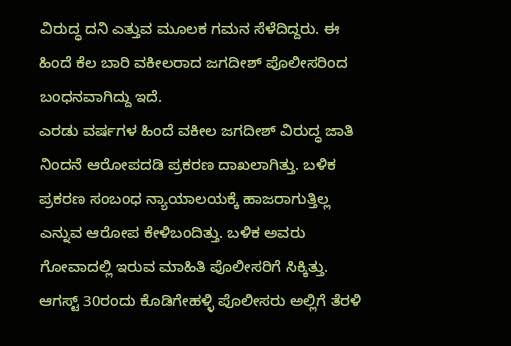ವಿರುದ್ಧ ದನಿ ಎತ್ತುವ ಮೂಲಕ ಗಮನ ಸೆಳೆದಿದ್ದರು. ಈ ಹಿಂದೆ ಕೆಲ ಬಾರಿ ವಕೀಲರಾದ ಜಗದೀಶ್ ಪೊಲೀಸರಿಂದ ಬಂಧನವಾಗಿದ್ದು ಇದೆ.
ಎರಡು ವರ್ಷಗಳ ಹಿಂದೆ ವಕೀಲ ಜಗದೀಶ್ ವಿರುದ್ಧ ಜಾತಿ ನಿಂದನೆ ಆರೋಪದಡಿ ಪ್ರಕರಣ ದಾಖಲಾಗಿತ್ತು. ಬಳಿಕ ಪ್ರಕರಣ ಸಂಬಂಧ ನ್ಯಾಯಾಲಯಕ್ಕೆ ಹಾಜರಾಗುತ್ತಿಲ್ಲ ಎನ್ನುವ ಆರೋಪ ಕೇಳಿಬಂದಿತ್ತು. ಬಳಿಕ ಅವರು ಗೋವಾದಲ್ಲಿ ಇರುವ ಮಾಹಿತಿ ಪೊಲೀಸರಿಗೆ ಸಿಕ್ಕಿತ್ತು. ಆಗಸ್ಟ್ 30ರಂದು ಕೊಡಿಗೇಹಳ್ಳಿ ಪೊಲೀಸರು ಅಲ್ಲಿಗೆ ತೆರಳಿ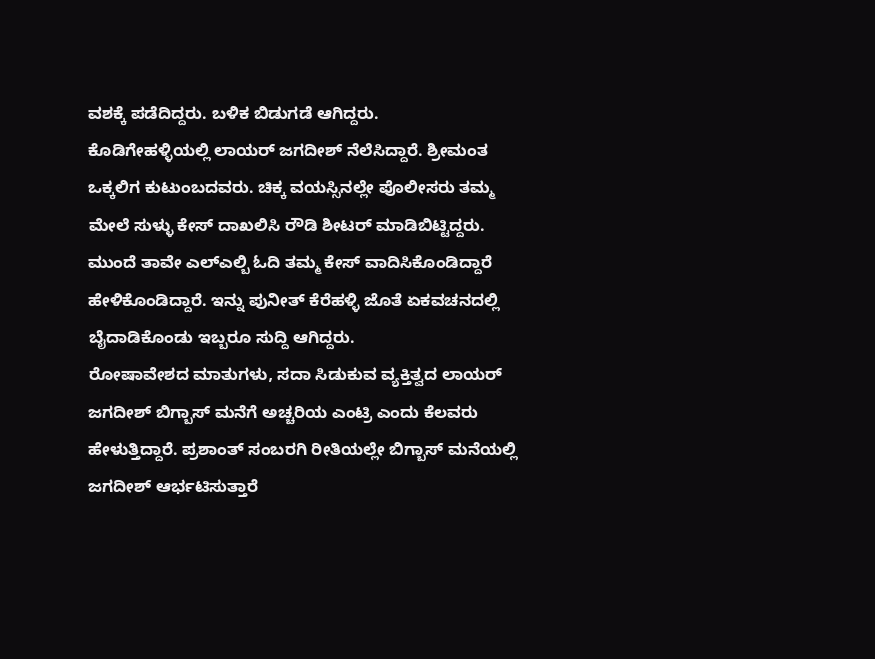ವಶಕ್ಕೆ ಪಡೆದಿದ್ದರು. ಬಳಿಕ ಬಿಡುಗಡೆ ಆಗಿದ್ದರು.
ಕೊಡಿಗೇಹಳ್ಳಿಯಲ್ಲಿ ಲಾಯರ್ ಜಗದೀಶ್ ನೆಲೆಸಿದ್ದಾರೆ. ಶ್ರೀಮಂತ ಒಕ್ಕಲಿಗ ಕುಟುಂಬದವರು. ಚಿಕ್ಕ ವಯಸ್ಸಿನಲ್ಲೇ ಪೊಲೀಸರು ತಮ್ಮ ಮೇಲೆ ಸುಳ್ಳು ಕೇಸ್ ದಾಖಲಿಸಿ ರೌಡಿ ಶೀಟರ್ ಮಾಡಿಬಿಟ್ಟಿದ್ದರು. ಮುಂದೆ ತಾವೇ ಎಲ್ಎಲ್ಬಿ ಓದಿ ತಮ್ಮ ಕೇಸ್ ವಾದಿಸಿಕೊಂಡಿದ್ದಾರೆ ಹೇಳಿಕೊಂಡಿದ್ದಾರೆ. ಇನ್ನು ಪುನೀತ್ ಕೆರೆಹಳ್ಳಿ ಜೊತೆ ಏಕವಚನದಲ್ಲಿ ಬೈದಾಡಿಕೊಂಡು ಇಬ್ಬರೂ ಸುದ್ದಿ ಆಗಿದ್ದರು.
ರೋಷಾವೇಶದ ಮಾತುಗಳು, ಸದಾ ಸಿಡುಕುವ ವ್ಯಕ್ತಿತ್ವದ ಲಾಯರ್ ಜಗದೀಶ್ ಬಿಗ್ಬಾಸ್ ಮನೆಗೆ ಅಚ್ಚರಿಯ ಎಂಟ್ರಿ ಎಂದು ಕೆಲವರು ಹೇಳುತ್ತಿದ್ದಾರೆ. ಪ್ರಶಾಂತ್ ಸಂಬರಗಿ ರೀತಿಯಲ್ಲೇ ಬಿಗ್ಬಾಸ್ ಮನೆಯಲ್ಲಿ ಜಗದೀಶ್ ಆರ್ಭಟಿಸುತ್ತಾರೆ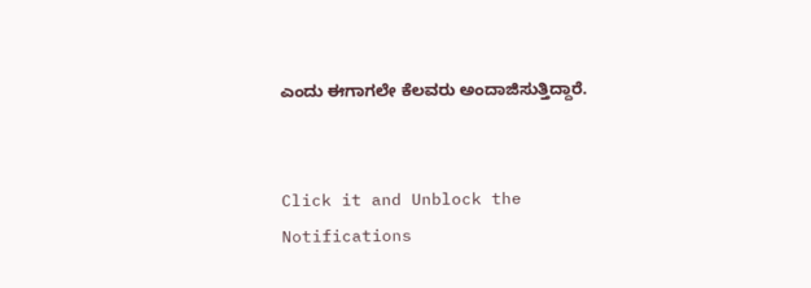ಎಂದು ಈಗಾಗಲೇ ಕೆಲವರು ಅಂದಾಜಿಸುತ್ತಿದ್ದಾರೆ.


Click it and Unblock the Notifications